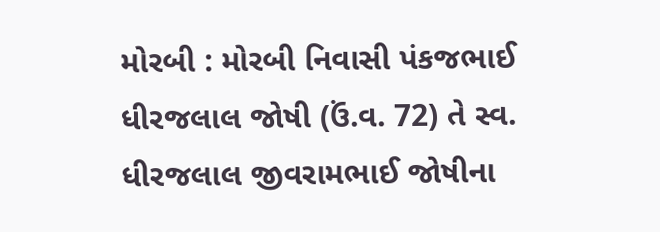મોરબી : મોરબી નિવાસી પંકજભાઈ ધીરજલાલ જોષી (ઉં.વ. 72) તે સ્વ. ધીરજલાલ જીવરામભાઈ જોષીના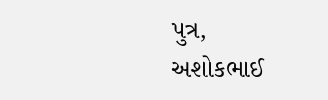પુત્ર, અશોકભાઈ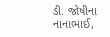ડી. જોષીના નાનાભાઈ,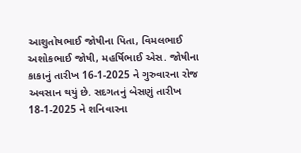આશુતોષભાઈ જોષીના પિતા, વિમલભાઈ અશોકભાઈ જોષી, મહર્ષિભાઈ એસ. જોષીના કાકાનું તારીખ 16-1-2025 ને ગુરુવારના રોજ અવસાન થયું છે. સદગતનું બેસણું તારીખ 18-1-2025 ને શનિવારના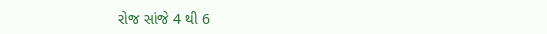રોજ સાંજે 4 થી 6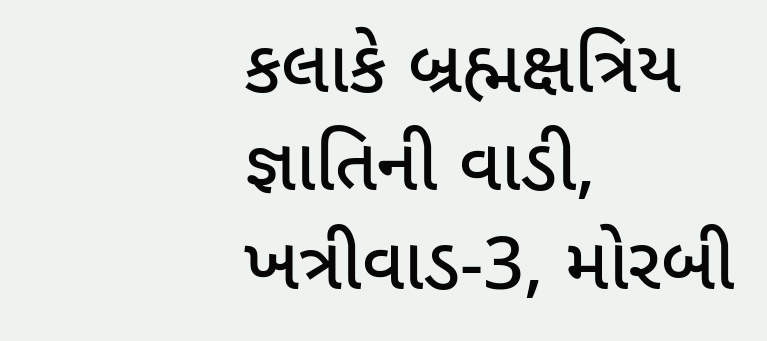કલાકે બ્રહ્મક્ષત્રિય જ્ઞાતિની વાડી, ખત્રીવાડ-3, મોરબી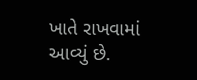ખાતે રાખવામાં આવ્યું છે.